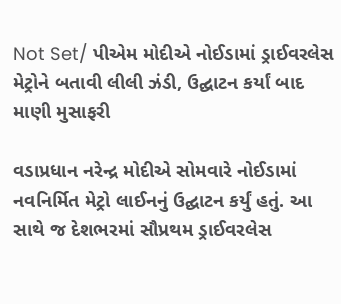Not Set/ પીએમ મોદીએ નોઈડામાં ડ્રાઈવરલેસ મેટ્રોને બતાવી લીલી ઝંડી, ઉદ્ઘાટન કર્યાં બાદ માણી મુસાફરી

વડાપ્રધાન નરેન્દ્ર મોદીએ સોમવારે નોઈડામાં નવનિર્મિત મેટ્રો લાઈનનું ઉદ્ઘાટન કર્યું હતું. આ સાથે જ દેશભરમાં સૌપ્રથમ ડ્રાઈવરલેસ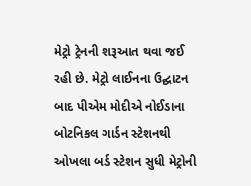મેટ્રો ટ્રેનની શરૂઆત થવા જઈ રહી છે. મેટ્રો લાઈનના ઉદ્ઘાટન બાદ પીએમ મોદીએ નોઈડાના બોટનિકલ ગાર્ડન સ્ટેશનથી ઓખલા બર્ડ સ્ટેશન સુધી મેટ્રોની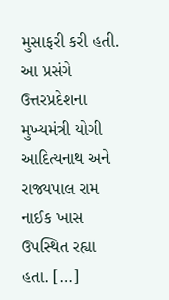મુસાફરી કરી હતી. આ પ્રસંગે ઉત્તરપ્રદેશના મુખ્યમંત્રી યોગી આદિત્યનાથ અને રાજ્યપાલ રામ નાઈક ખાસ ઉપસ્થિત રહ્યા હતા. […]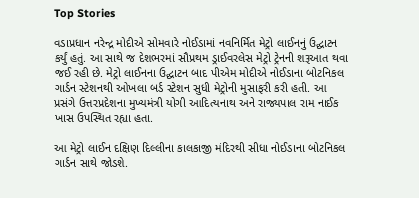Top Stories

વડાપ્રધાન નરેન્દ્ર મોદીએ સોમવારે નોઈડામાં નવનિર્મિત મેટ્રો લાઈનનું ઉદ્ઘાટન કર્યું હતું. આ સાથે જ દેશભરમાં સૌપ્રથમ ડ્રાઈવરલેસ મેટ્રો ટ્રેનની શરૂઆત થવા જઈ રહી છે. મેટ્રો લાઈનના ઉદ્ઘાટન બાદ પીએમ મોદીએ નોઈડાના બોટનિકલ ગાર્ડન સ્ટેશનથી ઓખલા બર્ડ સ્ટેશન સુધી મેટ્રોની મુસાફરી કરી હતી. આ પ્રસંગે ઉત્તરપ્રદેશના મુખ્યમંત્રી યોગી આદિત્યનાથ અને રાજ્યપાલ રામ નાઈક ખાસ ઉપસ્થિત રહ્યા હતા.

આ મેટ્રો લાઈન દક્ષિણ દિલ્લીના કાલકાજી મંદિરથી સીધા નોઈડાના બોટનિકલ ગાર્ડન સાથે જોડશે.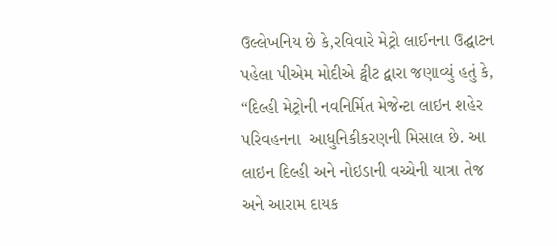ઉલ્લેખનિય છે કે,રવિવારે મેટ્રો લાઈનના ઉદ્ઘાટન પહેલા પીએમ મોદીએ ટ્વીટ દ્વારા જણાવ્યું હતું કે, “દિલ્હી મેટ્રોની નવનિર્મિત મેજેન્ટા લાઇન શહેર પરિવહનના  આધુનિકીકરણની મિસાલ છે. આ લાઇન દિલ્હી અને નોઇડાની વચ્ચેની યાત્રા તેજ અને આરામ દાયક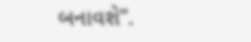બનાવશે”.